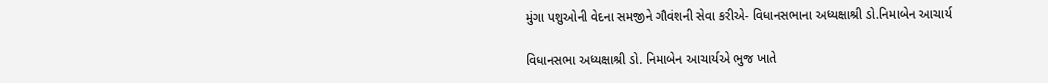મુંગા પશુઓની વેદના સમજીને ગૌવંશની સેવા કરીએ- વિધાનસભાના અધ્યક્ષાશ્રી ડો.નિમાબેન આચાર્ય

વિધાનસભા અધ્યક્ષાશ્રી ડો. નિમાબેન આચાર્યએ ભુજ ખાતે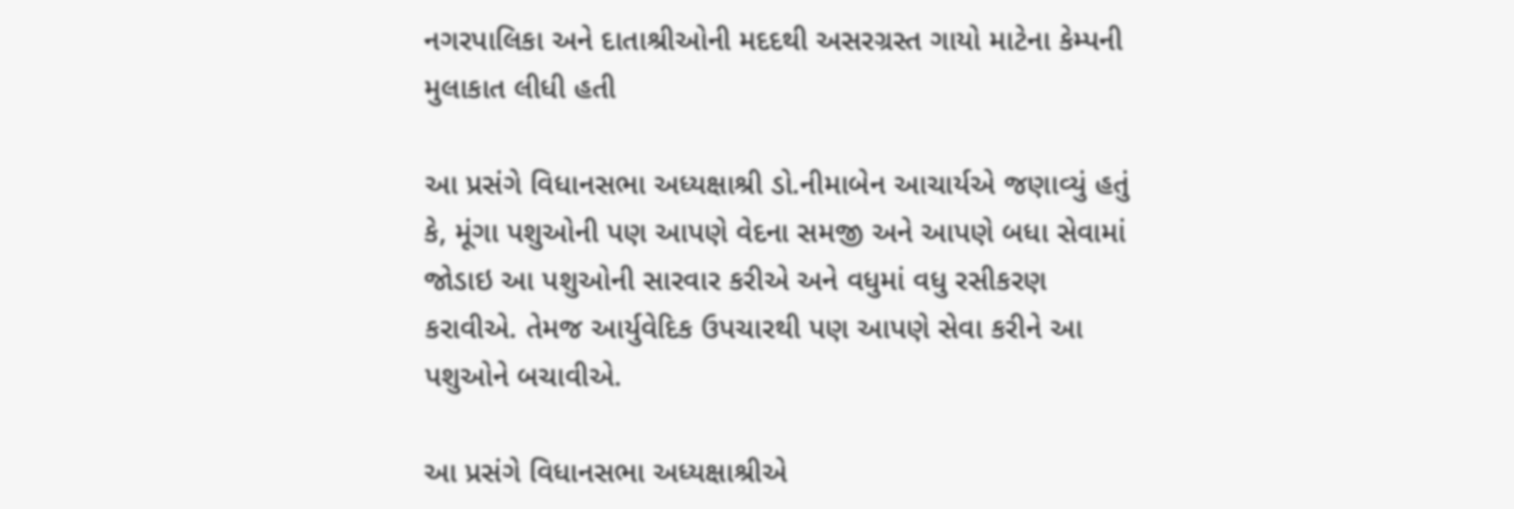નગરપાલિકા અને દાતાશ્રીઓની મદદથી અસરગ્રસ્ત ગાયો માટેના કેમ્પની મુલાકાત લીધી હતી

આ પ્રસંગે વિધાનસભા અધ્યક્ષાશ્રી ડો.નીમાબેન આચાર્યએ જણાવ્યું હતું કે, મૂંગા પશુઓની પણ આપણે વેદના સમજી અને આપણે બધા સેવામાં જોડાઇ આ પશુઓની સારવાર કરીએ અને વધુમાં વધુ રસીકરણ કરાવીએ. તેમજ આર્યુવેદિક ઉપચારથી પણ આપણે સેવા કરીને આ પશુઓને બચાવીએ.

આ પ્રસંગે વિધાનસભા અધ્યક્ષાશ્રીએ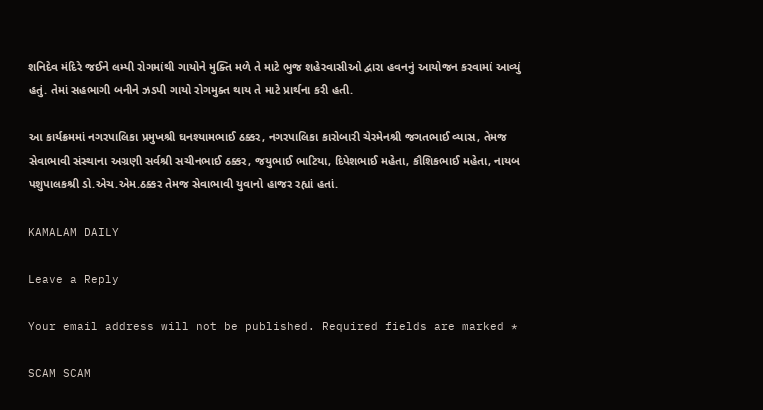શનિદેવ મંદિરે જઈને લમ્પી રોગમાંથી ગાયોને મુક્તિ મળે તે માટે ભુજ શહેરવાસીઓ દ્વારા હવનનું આયોજન કરવામાં આવ્યું હતું. તેમાં સહભાગી બનીને ઝડપી ગાયો રોગમુક્ત થાય તે માટે પ્રાર્થના કરી હતી.

આ કાર્યક્રમમાં નગરપાલિકા પ્રમુખશ્રી ઘનશ્યામભાઈ ઠક્કર, નગરપાલિકા કારોબારી ચેરમેનશ્રી જગતભાઈ વ્યાસ, તેમજ સેવાભાવી સંસ્થાના અગ્રણી સર્વશ્રી સચીનભાઈ ઠક્કર, જયુભાઈ ભાટિયા, દિપેશભાઈ મહેતા, કૌશિકભાઈ મહેતા, નાયબ પશુપાલકશ્રી ડો.એચ.એમ.ઠક્કર તેમજ સેવાભાવી યુવાનો હાજર રહ્યાં હતાં.

KAMALAM DAILY

Leave a Reply

Your email address will not be published. Required fields are marked *

SCAM SCAM